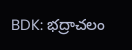BDK: భద్రాచలం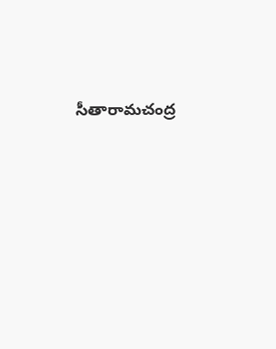సీతారామచంద్ర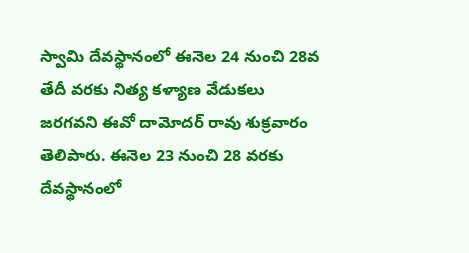స్వామి దేవస్థానంలో ఈనెల 24 నుంచి 28వ తేదీ వరకు నిత్య కళ్యాణ వేడుకలు జరగవని ఈవో దామోదర్ రావు శుక్రవారం తెలిపారు. ఈనెల 23 నుంచి 28 వరకు దేవస్థానంలో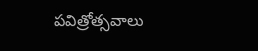పవిత్రోత్సవాలు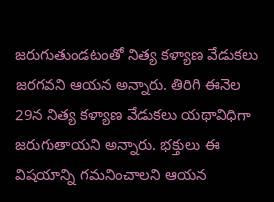జరుగుతుండటంతో నిత్య కళ్యాణ వేడుకలు జరగవని ఆయన అన్నారు. తిరిగి ఈనెల 29న నిత్య కళ్యాణ వేడుకలు యథావిధిగా జరుగుతాయని అన్నారు. భక్తులు ఈ విషయాన్ని గమనించాలని ఆయన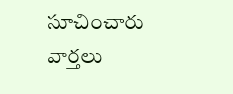సూచించారు
వార్తలు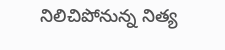నిలిచిపోనున్న నిత్య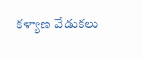కళ్యాణ వేడుకలు